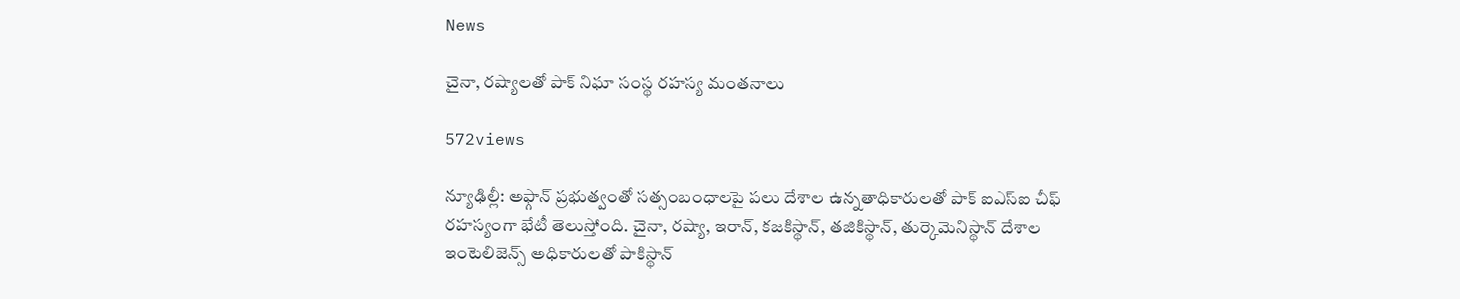News

చైనా, రష్యాలతో పాక్ నిఘా సంస్థ రహస్య మంతనాలు

572views

న్యూఢిల్లీ: అఫ్గాన్‌ ప్రభుత్వంతో సత్సంబంధాలపై పలు దేశాల ఉన్నతాధికారులతో పాక్‌ ఐఎస్‌ఐ చీఫ్ రహస్యంగా భేటీ తెలుస్తోంది. చైనా, రష్యా, ఇరాన్, కజకిస్థాన్‌, తజికిస్థాన్‌, తుర్కెమెనిస్థాన్‌ దేశాల ఇంటెలిజెన్స్‌ అధికారులతో పాకిస్థాన్‌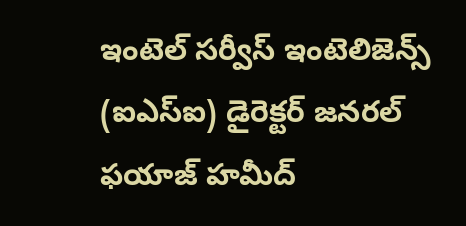ఇంటెల్‌ సర్వీస్‌ ఇంటెలిజెన్స్‌ (ఐఎస్‌ఐ) డైరెక్టర్‌ జనరల్‌ ఫయాజ్‌ హమీద్‌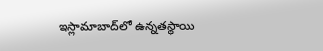ఇస్లామాబాద్‌లో ఉన్నతస్థాయి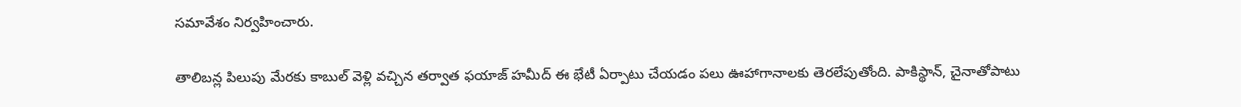సమావేశం నిర్వహించారు.

తాలిబన్ల పిలుపు మేరకు కాబుల్‌ వెళ్లి వచ్చిన తర్వాత ఫయాజ్‌ హమీద్‌ ఈ భేటీ ఏర్పాటు చేయడం పలు ఊహాగానాలకు తెరలేపుతోంది. పాకిస్థాన్‌, చైనాతోపాటు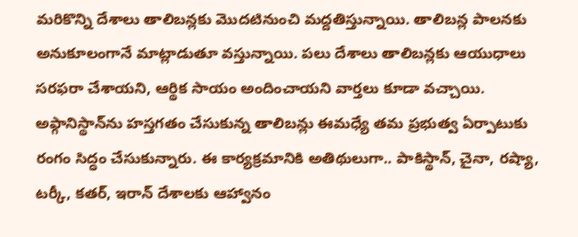మరికొన్ని దేశాలు తాలిబన్లకు మొదటినుంచి మద్దతిస్తున్నాయి. తాలిబన్ల పాలనకు అనుకూలంగానే మాట్లాడుతూ వస్తున్నాయి. పలు దేశాలు తాలిబన్లకు ఆయుధాలు సరఫరా చేశాయని, ఆర్థిక సాయం అందించాయని వార్తలు కూడా వచ్చాయి. అఫ్గానిస్థాన్‌ను హస్తగతం చేసుకున్న తాలిబన్లు ఈమధ్యే తమ ప్రభుత్వ ఏర్పాటుకు రంగం సిద్ధం చేసుకున్నారు. ఈ కార్యక్రమానికి అతిథులుగా.. పాకిస్థాన్‌, చైనా, రష్యా, టర్కీ, కతర్‌, ఇరాన్‌ దేశాలకు ఆహ్వానం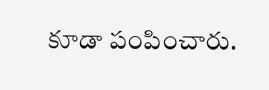కూడా పంపించారు.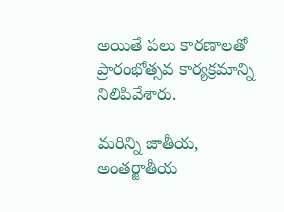అయితే పలు కారణాలతో ప్రారంభోత్సవ కార్యక్రమాన్ని నిలిపివేశారు.

మరిన్ని జాతీయ, అంతర్జాతీయ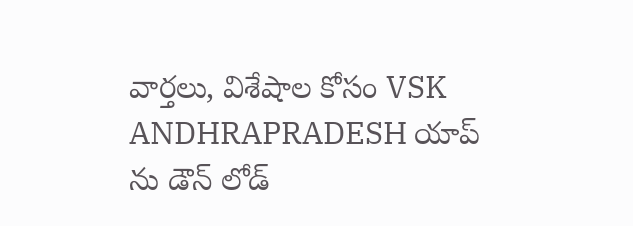వార్తలు, విశేషాల కోసం VSK ANDHRAPRADESH యాప్ ను డౌన్ లోడ్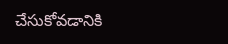చేసుకోవడానికి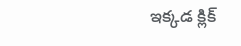ఇక్కడ క్లిక్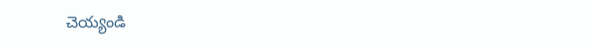చెయ్యండి